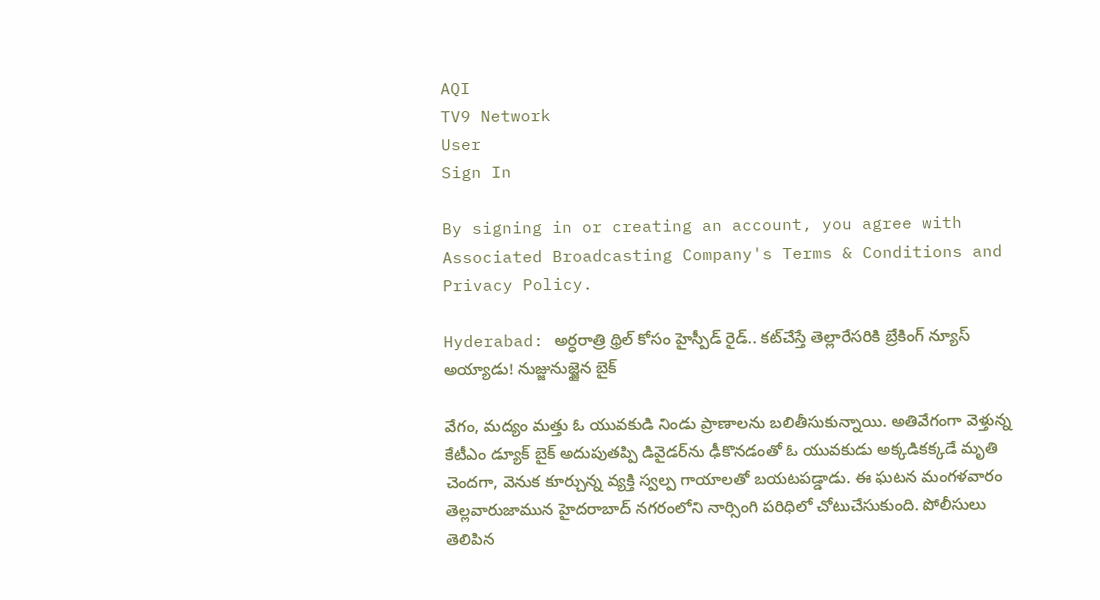AQI
TV9 Network
User
Sign In

By signing in or creating an account, you agree with Associated Broadcasting Company's Terms & Conditions and Privacy Policy.

Hyderabad: అర్ధరాత్రి థ్రిల్‌ కోసం హైస్పీడ్ రైడ్.. కట్‌చేస్తే తెల్లారేసరికి బ్రేకింగ్‌ న్యూస్ అయ్యాడు! నుజ్జునుజ్జైన బైక్‌

వేగం, మద్యం మత్తు ఓ యువకుడి నిండు ప్రాణాలను బలితీసుకున్నాయి. అతివేగంగా వెళ్తున్న కేటీఎం డ్యూక్‌ బైక్‌ అదుపుతప్పి డివైడర్‌ను ఢీకొనడంతో ఓ యువకుడు అక్కడికక్కడే మృతి చెందగా, వెనుక కూర్చున్న వ్యక్తి స్వల్ప గాయాలతో బయటపడ్డాడు. ఈ ఘటన మంగళవారం తెల్లవారుజామున హైదరాబాద్‌ నగరంలోని నార్సింగి పరిధిలో చోటుచేసుకుంది. పోలీసులు తెలిపిన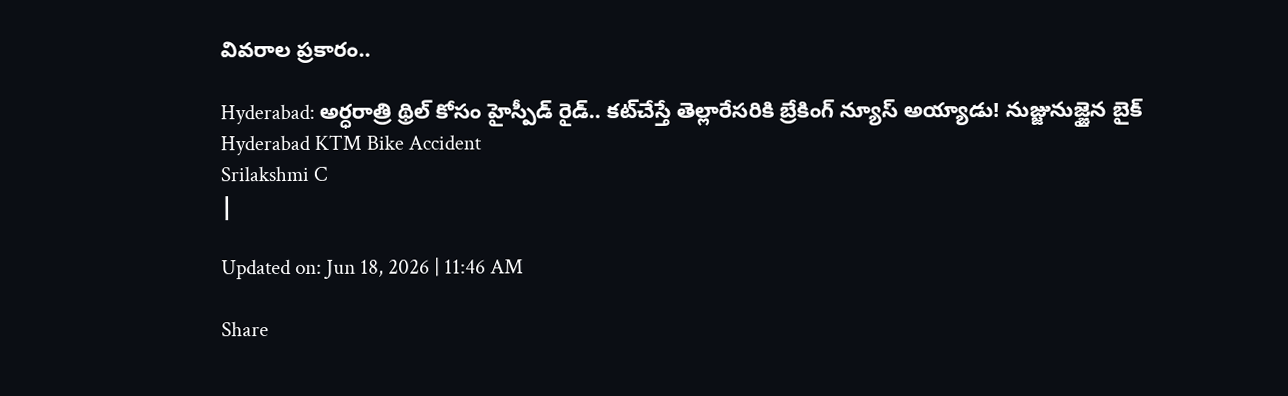వివరాల ప్రకారం..

Hyderabad: అర్ధరాత్రి థ్రిల్‌ కోసం హైస్పీడ్ రైడ్.. కట్‌చేస్తే తెల్లారేసరికి బ్రేకింగ్‌ న్యూస్ అయ్యాడు! నుజ్జునుజ్జైన బైక్‌
Hyderabad KTM Bike Accident
Srilakshmi C
|

Updated on: Jun 18, 2026 | 11:46 AM

Share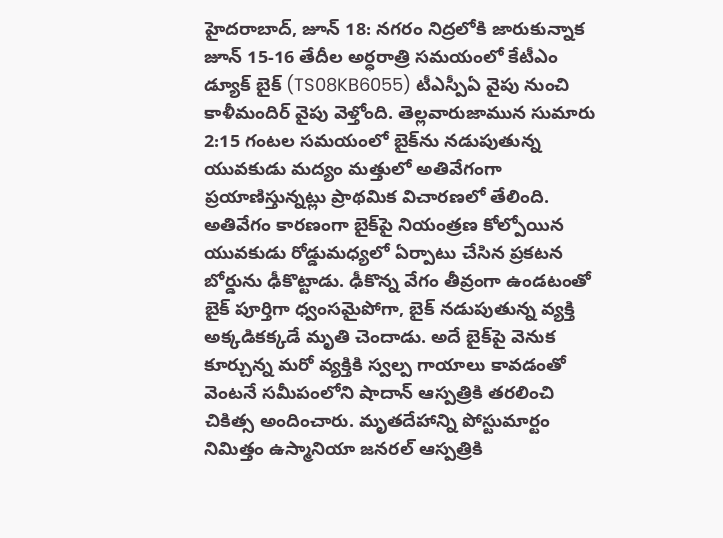హైదరాబాద్‌, జూన్‌ 18: నగరం నిద్రలోకి జారుకున్నాక జూన్‌ 15-16 తేదీల అర్ధరాత్రి సమయంలో కేటీఎం డ్యూక్‌ బైక్‌ (TS08KB6055) టీఎస్పీఏ వైపు నుంచి కాళీమందిర్‌ వైపు వెళ్తోంది. తెల్లవారుజామున సుమారు 2:15 గంటల సమయంలో బైక్‌ను నడుపుతున్న యువకుడు మద్యం మత్తులో అతివేగంగా ప్రయాణిస్తున్నట్లు ప్రాథమిక విచారణలో తేలింది. అతివేగం కారణంగా బైక్‌పై నియంత్రణ కోల్పోయిన యువకుడు రోడ్డుమధ్యలో ఏర్పాటు చేసిన ప్రకటన బోర్డును ఢీకొట్టాడు. ఢీకొన్న వేగం తీవ్రంగా ఉండటంతో బైక్‌ పూర్తిగా ధ్వంసమైపోగా, బైక్‌ నడుపుతున్న వ్యక్తి అక్కడికక్కడే మృతి చెందాడు. అదే బైక్‌పై వెనుక కూర్చున్న మరో వ్యక్తికి స్వల్ప గాయాలు కావడంతో వెంటనే సమీపంలోని షాదాన్‌ ఆస్పత్రికి తరలించి చికిత్స అందించారు. మృతదేహాన్ని పోస్టుమార్టం నిమిత్తం ఉస్మానియా జనరల్‌ ఆస్పత్రికి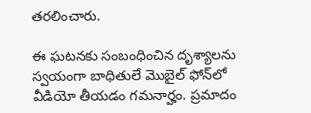తరలించారు.

ఈ ఘటనకు సంబంధించిన దృశ్యాలను స్వయంగా బాధితులే మొబైల్‌ ఫోన్‌లో వీడియో తీయడం గమనార్హం. ప్రమాదం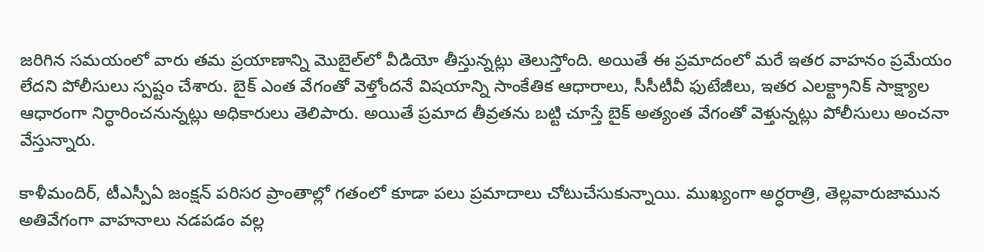జరిగిన సమయంలో వారు తమ ప్రయాణాన్ని మొబైల్‌లో వీడియో తీస్తున్నట్లు తెలుస్తోంది. అయితే ఈ ప్రమాదంలో మరే ఇతర వాహనం ప్రమేయం లేదని పోలీసులు స్పష్టం చేశారు. బైక్‌ ఎంత వేగంతో వెళ్తోందనే విషయాన్ని సాంకేతిక ఆధారాలు, సీసీటీవీ ఫుటేజీలు, ఇతర ఎలక్ట్రానిక్‌ సాక్ష్యాల ఆధారంగా నిర్ధారించనున్నట్లు అధికారులు తెలిపారు. అయితే ప్రమాద తీవ్రతను బట్టి చూస్తే బైక్‌ అత్యంత వేగంతో వెళ్తున్నట్లు పోలీసులు అంచనా వేస్తున్నారు.

కాళీమందిర్‌, టీఎస్పీఏ జంక్షన్‌ పరిసర ప్రాంతాల్లో గతంలో కూడా పలు ప్రమాదాలు చోటుచేసుకున్నాయి. ముఖ్యంగా అర్ధరాత్రి, తెల్లవారుజామున అతివేగంగా వాహనాలు నడపడం వల్ల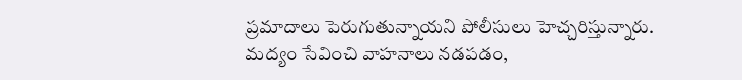ప్రమాదాలు పెరుగుతున్నాయని పోలీసులు హెచ్చరిస్తున్నారు. మద్యం సేవించి వాహనాలు నడపడం,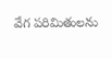వేగ పరిమితులను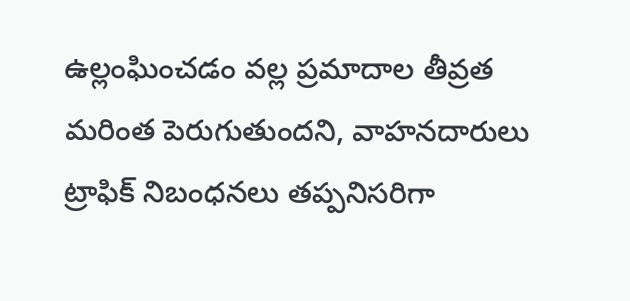ఉల్లంఘించడం వల్ల ప్రమాదాల తీవ్రత మరింత పెరుగుతుందని, వాహనదారులు ట్రాఫిక్‌ నిబంధనలు తప్పనిసరిగా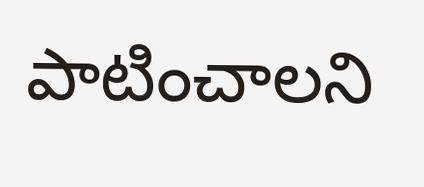పాటించాలని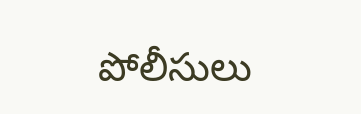పోలీసులు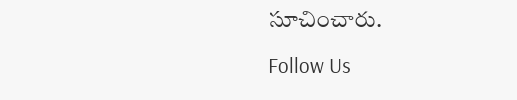సూచించారు.

Follow Us